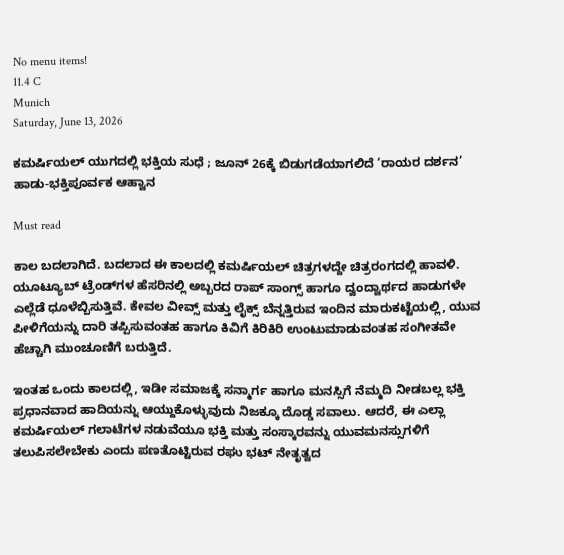No menu items!
11.4 C
Munich
Saturday, June 13, 2026

ಕಮರ್ಷಿಯಲ್ ಯುಗದಲ್ಲಿ ಭಕ್ತಿಯ ಸುಧೆ ; ಜೂನ್ 26ಕ್ಕೆ ಬಿಡುಗಡೆಯಾಗಲಿದೆ ‘ರಾಯರ ದರ್ಶನ’ ಹಾಡು-ಭಕ್ತಿಪೂರ್ವಕ ಆಹ್ವಾನ

Must read

ಕಾಲ ಬದಲಾಗಿದೆ. ಬದಲಾದ ಈ ಕಾಲದಲ್ಲಿ ಕಮರ್ಷಿಯಲ್ ಚಿತ್ರಗಳದ್ದೇ ಚಿತ್ರರಂಗದಲ್ಲಿ ಹಾವಳಿ. ಯೂಟ್ಯೂಬ್ ಟ್ರೆಂಡ್‌ಗಳ ಹೆಸರಿನಲ್ಲಿ ಅಬ್ಬರದ ರಾಪ್ ಸಾಂಗ್ಸ್ ಹಾಗೂ ದ್ವಂದ್ವಾರ್ಥದ ಹಾಡುಗಳೇ ಎಲ್ಲೆಡೆ ಧೂಳೆಬ್ಬಿಸುತ್ತಿವೆ. ಕೇವಲ ವೀವ್ಸ್ ಮತ್ತು ಲೈಕ್ಸ್ ಬೆನ್ನತ್ತಿರುವ ಇಂದಿನ ಮಾರುಕಟ್ಟೆಯಲ್ಲಿ, ಯುವ ಪೀಳಿಗೆಯನ್ನು ದಾರಿ ತಪ್ಪಿಸುವಂತಹ ಹಾಗೂ ಕಿವಿಗೆ ಕಿರಿಕಿರಿ ಉಂಟುಮಾಡುವಂತಹ ಸಂಗೀತವೇ ಹೆಚ್ಚಾಗಿ ಮುಂಚೂಣಿಗೆ ಬರುತ್ತಿದೆ.

ಇಂತಹ ಒಂದು ಕಾಲದಲ್ಲಿ, ಇಡೀ ಸಮಾಜಕ್ಕೆ ಸನ್ಮಾರ್ಗ ಹಾಗೂ ಮನಸ್ಸಿಗೆ ನೆಮ್ಮದಿ ನೀಡಬಲ್ಲ ಭಕ್ತಿ ಪ್ರಧಾನವಾದ ಹಾದಿಯನ್ನು ಆಯ್ದುಕೊಳ್ಳುವುದು ನಿಜಕ್ಕೂ ದೊಡ್ಡ ಸವಾಲು. ಆದರೆ, ಈ ಎಲ್ಲಾ ಕಮರ್ಷಿಯಲ್ ಗಲಾಟೆಗಳ ನಡುವೆಯೂ ಭಕ್ತಿ ಮತ್ತು ಸಂಸ್ಕಾರವನ್ನು ಯುವಮನಸ್ಸುಗಳಿಗೆ ತಲುಪಿಸಲೇಬೇಕು ಎಂದು ಪಣತೊಟ್ಟಿರುವ ರಘು ಭಟ್ ನೇತೃತ್ವದ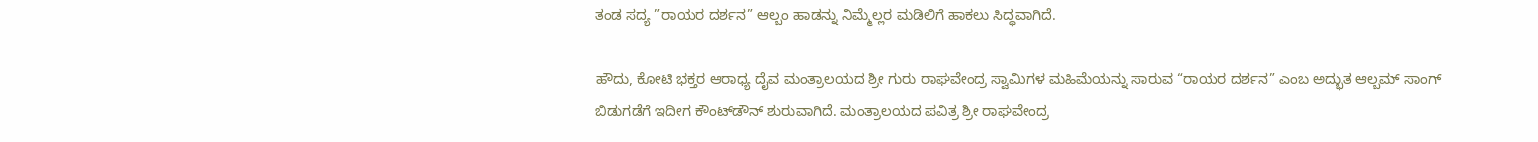ತಂಡ ಸದ್ಯ ”ರಾಯರ ದರ್ಶನ” ಆಲ್ಬಂ ಹಾಡನ್ನು ನಿಮ್ಮೆಲ್ಲರ ಮಡಿಲಿಗೆ ಹಾಕಲು ಸಿದ್ಧವಾಗಿದೆ.

ಹೌದು, ಕೋಟಿ ಭಕ್ತರ ಆರಾಧ್ಯ ದೈವ ಮಂತ್ರಾಲಯದ ಶ್ರೀ ಗುರು ರಾಘವೇಂದ್ರ ಸ್ವಾಮಿಗಳ ಮಹಿಮೆಯನ್ನು ಸಾರುವ “ರಾಯರ ದರ್ಶನ” ಎಂಬ ಅದ್ಭುತ ಆಲ್ಬಮ್ ಸಾಂಗ್ ಬಿಡುಗಡೆಗೆ ಇದೀಗ ಕೌಂಟ್‌ಡೌನ್ ಶುರುವಾಗಿದೆ. ಮಂತ್ರಾಲಯದ ಪವಿತ್ರ ಶ್ರೀ ರಾಘವೇಂದ್ರ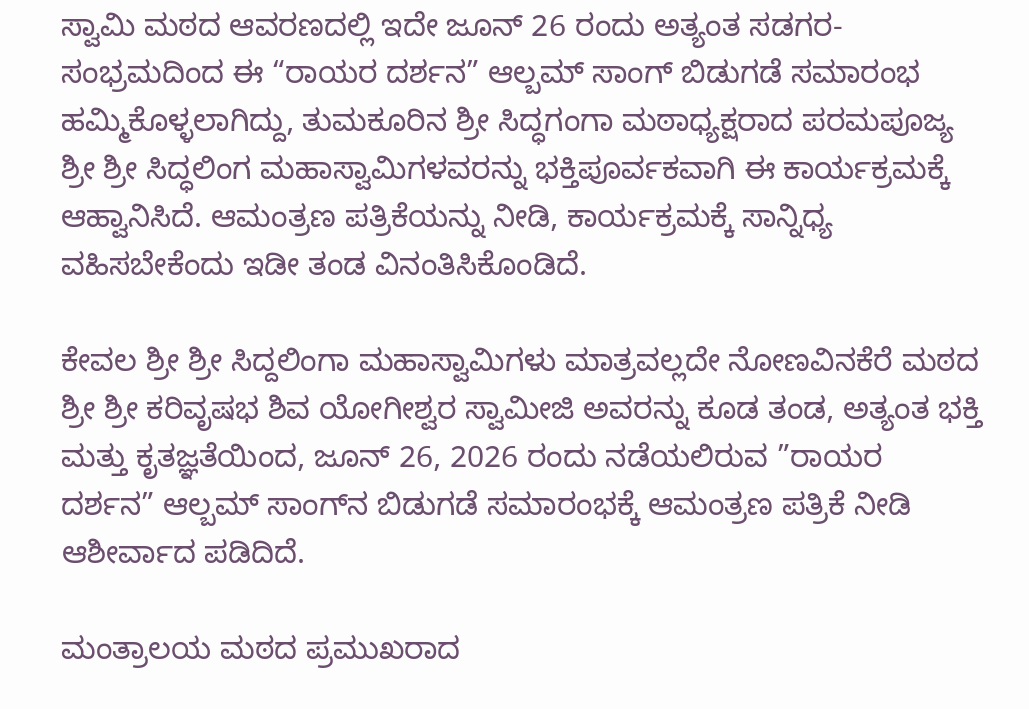ಸ್ವಾಮಿ ಮಠದ ಆವರಣದಲ್ಲಿ ಇದೇ ಜೂನ್ 26 ರಂದು ಅತ್ಯಂತ ಸಡಗರ-ಸಂಭ್ರಮದಿಂದ ಈ “ರಾಯರ ದರ್ಶನ” ಆಲ್ಬಮ್ ಸಾಂಗ್ ಬಿಡುಗಡೆ ಸಮಾರಂಭ ಹಮ್ಮಿಕೊಳ್ಳಲಾಗಿದ್ದು, ತುಮಕೂರಿನ ಶ್ರೀ ಸಿದ್ಧಗಂಗಾ ಮಠಾಧ್ಯಕ್ಷರಾದ ಪರಮಪೂಜ್ಯ ಶ್ರೀ ಶ್ರೀ ಸಿದ್ಧಲಿಂಗ ಮಹಾಸ್ವಾಮಿಗಳವರನ್ನು ಭಕ್ತಿಪೂರ್ವಕವಾಗಿ ಈ ಕಾರ್ಯಕ್ರಮಕ್ಕೆ ಆಹ್ವಾನಿಸಿದೆ. ಆಮಂತ್ರಣ ಪತ್ರಿಕೆಯನ್ನು ನೀಡಿ, ಕಾರ್ಯಕ್ರಮಕ್ಕೆ ಸಾನ್ನಿಧ್ಯ ವಹಿಸಬೇಕೆಂದು ಇಡೀ ತಂಡ ವಿನಂತಿಸಿಕೊಂಡಿದೆ.

ಕೇವಲ ಶ್ರೀ ಶ್ರೀ ಸಿದ್ದಲಿಂಗಾ ಮಹಾಸ್ವಾಮಿಗಳು ಮಾತ್ರವಲ್ಲದೇ ನೋಣವಿನಕೆರೆ ಮಠದ ಶ್ರೀ ಶ್ರೀ ಕರಿವೃಷಭ ಶಿವ ಯೋಗೀಶ್ವರ ಸ್ವಾಮೀಜಿ ಅವರನ್ನು ಕೂಡ ತಂಡ, ಅತ್ಯಂತ ಭಕ್ತಿ ಮತ್ತು ಕೃತಜ್ಞತೆಯಿಂದ, ಜೂನ್ 26, 2026 ರಂದು ನಡೆಯಲಿರುವ ”ರಾಯರ ದರ್ಶನ” ಆಲ್ಬಮ್ ಸಾಂಗ್‌ನ ಬಿಡುಗಡೆ ಸಮಾರಂಭಕ್ಕೆ ಆಮಂತ್ರಣ ಪತ್ರಿಕೆ ನೀಡಿ ಆಶೀರ್ವಾದ ಪಡಿದಿದೆ.

ಮಂತ್ರಾಲಯ ಮಠದ ಪ್ರಮುಖರಾದ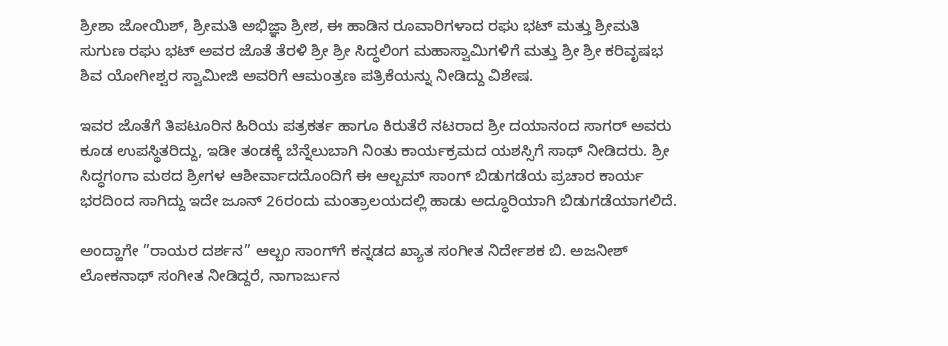ಶ್ರೀಶಾ ಜೋಯಿಶ್, ಶ್ರೀಮತಿ ಅಭಿಜ್ಞಾ ಶ್ರೀಶ, ಈ ಹಾಡಿನ ರೂವಾರಿಗಳಾದ ರಘು ಭಟ್ ಮತ್ತು ಶ್ರೀಮತಿ ಸುಗುಣ ರಘು ಭಟ್ ಅವರ ಜೊತೆ ತೆರಳಿ ಶ್ರೀ ಶ್ರೀ ಸಿದ್ಧಲಿಂಗ ಮಹಾಸ್ವಾಮಿಗಳಿಗೆ ಮತ್ತು ಶ್ರೀ ಶ್ರೀ ಕರಿವೃಷಭ ಶಿವ ಯೋಗೀಶ್ವರ ಸ್ವಾಮೀಜಿ ಅವರಿಗೆ ಆಮಂತ್ರಣ ಪತ್ರಿಕೆಯನ್ನು ನೀಡಿದ್ದು ವಿಶೇಷ.

ಇವರ ಜೊತೆಗೆ ತಿಪಟೂರಿನ ಹಿರಿಯ ಪತ್ರಕರ್ತ ಹಾಗೂ ಕಿರುತೆರೆ ನಟರಾದ ಶ್ರೀ ದಯಾನಂದ ಸಾಗರ್ ಅವರು ಕೂಡ ಉಪಸ್ಥಿತರಿದ್ದು, ಇಡೀ ತಂಡಕ್ಕೆ ಬೆನ್ನೆಲುಬಾಗಿ ನಿಂತು ಕಾರ್ಯಕ್ರಮದ ಯಶಸ್ಸಿಗೆ ಸಾಥ್ ನೀಡಿದರು. ಶ್ರೀ ಸಿದ್ಧಗಂಗಾ ಮಠದ ಶ್ರೀಗಳ ಆಶೀರ್ವಾದದೊಂದಿಗೆ ಈ ಆಲ್ಬಮ್ ಸಾಂಗ್ ಬಿಡುಗಡೆಯ ಪ್ರಚಾರ ಕಾರ್ಯ ಭರದಿಂದ ಸಾಗಿದ್ದು ಇದೇ ಜೂನ್ 26ರಂದು ಮಂತ್ರಾಲಯದಲ್ಲಿ ಹಾಡು ಅದ್ಧೂರಿಯಾಗಿ ಬಿಡುಗಡೆಯಾಗಲಿದೆ.

ಅಂದ್ಹಾಗೇ ”ರಾಯರ ದರ್ಶನ” ಆಲ್ಬಂ ಸಾಂಗ್‌ಗೆ ಕನ್ನಡದ ಖ್ಯಾತ ಸಂಗೀತ ನಿರ್ದೇಶಕ ಬಿ. ಅಜನೀಶ್ ಲೋಕನಾಥ್ ಸಂಗೀತ ನೀಡಿದ್ದರೆ, ನಾಗಾರ್ಜುನ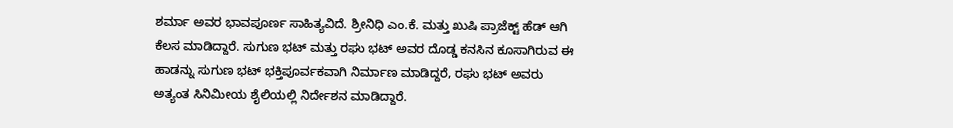ಶರ್ಮಾ ಅವರ ಭಾವಪೂರ್ಣ ಸಾಹಿತ್ಯವಿದೆ. ಶ್ರೀನಿಧಿ ಎಂ.ಕೆ. ಮತ್ತು ಖುಷಿ ಪ್ರಾಜೆಕ್ಟ್ ಹೆಡ್ ಆಗಿ ಕೆಲಸ ಮಾಡಿದ್ದಾರೆ. ಸುಗುಣ ಭಟ್ ಮತ್ತು ರಘು ಭಟ್ ಅವರ ದೊಡ್ಡ ಕನಸಿನ ಕೂಸಾಗಿರುವ ಈ ಹಾಡನ್ನು ಸುಗುಣ ಭಟ್ ಭಕ್ತಿಪೂರ್ವಕವಾಗಿ ನಿರ್ಮಾಣ ಮಾಡಿದ್ದರೆ, ರಘು ಭಟ್ ಅವರು ಅತ್ಯಂತ ಸಿನಿಮೀಯ ಶೈಲಿಯಲ್ಲಿ ನಿರ್ದೇಶನ ಮಾಡಿದ್ದಾರೆ.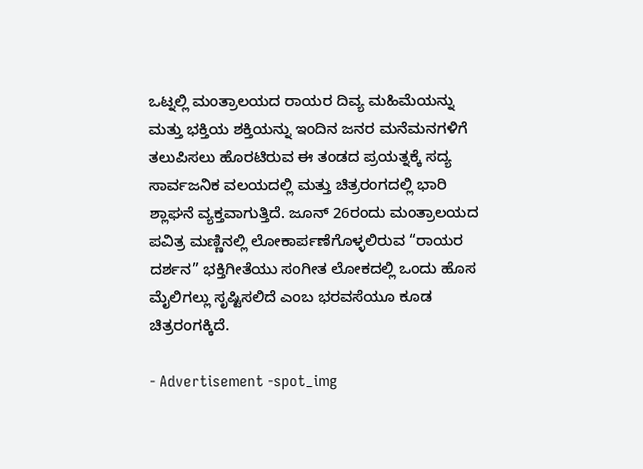ಒಟ್ನಲ್ಲಿ ಮಂತ್ರಾಲಯದ ರಾಯರ ದಿವ್ಯ ಮಹಿಮೆಯನ್ನು ಮತ್ತು ಭಕ್ತಿಯ ಶಕ್ತಿಯನ್ನು ಇಂದಿನ ಜನರ ಮನೆಮನಗಳಿಗೆ ತಲುಪಿಸಲು ಹೊರಟಿರುವ ಈ ತಂಡದ ಪ್ರಯತ್ನಕ್ಕೆ ಸದ್ಯ ಸಾರ್ವಜನಿಕ ವಲಯದಲ್ಲಿ ಮತ್ತು ಚಿತ್ರರಂಗದಲ್ಲಿ ಭಾರಿ ಶ್ಲಾಘನೆ ವ್ಯಕ್ತವಾಗುತ್ತಿದೆ. ಜೂನ್ 26ರಂದು ಮಂತ್ರಾಲಯದ ಪವಿತ್ರ ಮಣ್ಣಿನಲ್ಲಿ ಲೋಕಾರ್ಪಣೆಗೊಳ್ಳಲಿರುವ “ರಾಯರ ದರ್ಶನ” ಭಕ್ತಿಗೀತೆಯು ಸಂಗೀತ ಲೋಕದಲ್ಲಿ ಒಂದು ಹೊಸ ಮೈಲಿಗಲ್ಲು ಸೃಷ್ಟಿಸಲಿದೆ ಎಂಬ ಭರವಸೆಯೂ ಕೂಡ ಚಿತ್ರರಂಗಕ್ಕಿದೆ.

- Advertisement -spot_img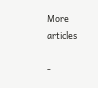More articles

-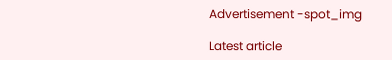Advertisement -spot_img

Latest article